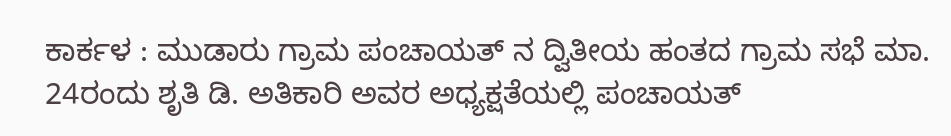ಕಾರ್ಕಳ : ಮುಡಾರು ಗ್ರಾಮ ಪಂಚಾಯತ್ ನ ದ್ವಿತೀಯ ಹಂತದ ಗ್ರಾಮ ಸಭೆ ಮಾ. 24ರಂದು ಶೃತಿ ಡಿ. ಅತಿಕಾರಿ ಅವರ ಅಧ್ಯಕ್ಷತೆಯಲ್ಲಿ ಪಂಚಾಯತ್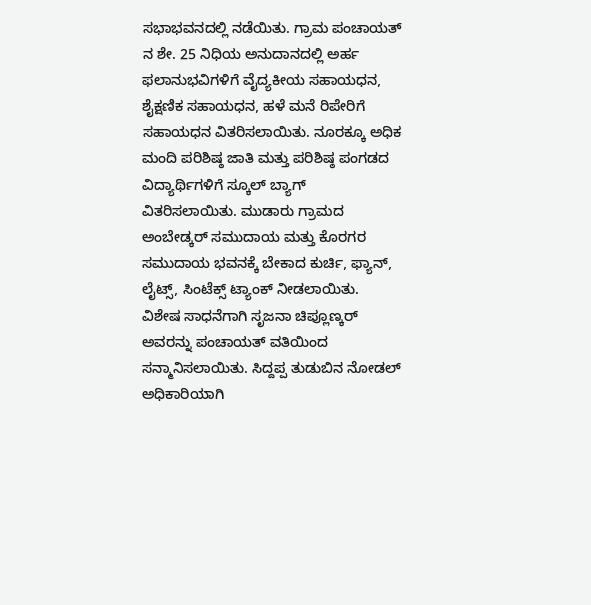ಸಭಾಭವನದಲ್ಲಿ ನಡೆಯಿತು. ಗ್ರಾಮ ಪಂಚಾಯತ್ ನ ಶೇ. 25 ನಿಧಿಯ ಅನುದಾನದಲ್ಲಿ ಅರ್ಹ ಫಲಾನುಭವಿಗಳಿಗೆ ವೈದ್ಯಕೀಯ ಸಹಾಯಧನ, ಶೈಕ್ಷಣಿಕ ಸಹಾಯಧನ, ಹಳೆ ಮನೆ ರಿಪೇರಿಗೆ ಸಹಾಯಧನ ವಿತರಿಸಲಾಯಿತು. ನೂರಕ್ಕೂ ಅಧಿಕ ಮಂದಿ ಪರಿಶಿಷ್ಠ ಜಾತಿ ಮತ್ತು ಪರಿಶಿಷ್ಠ ಪಂಗಡದ ವಿದ್ಯಾರ್ಥಿಗಳಿಗೆ ಸ್ಕೂಲ್ ಬ್ಯಾಗ್ ವಿತರಿಸಲಾಯಿತು. ಮುಡಾರು ಗ್ರಾಮದ ಅಂಬೇಡ್ಕರ್ ಸಮುದಾಯ ಮತ್ತು ಕೊರಗರ ಸಮುದಾಯ ಭವನಕ್ಕೆ ಬೇಕಾದ ಕುರ್ಚಿ, ಫ್ಯಾನ್, ಲೈಟ್ಸ್, ಸಿಂಟೆಕ್ಸ್ ಟ್ಯಾಂಕ್ ನೀಡಲಾಯಿತು.
ವಿಶೇಷ ಸಾಧನೆಗಾಗಿ ಸೃಜನಾ ಚಿಪ್ಲೂಣ್ಕರ್ ಅವರನ್ನು ಪಂಚಾಯತ್ ವತಿಯಿಂದ ಸನ್ಮಾನಿಸಲಾಯಿತು. ಸಿದ್ದಪ್ಪ ತುಡುಬಿನ ನೋಡಲ್ ಅಧಿಕಾರಿಯಾಗಿ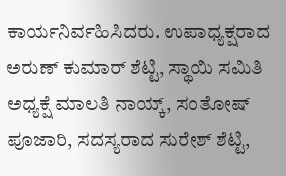ಕಾರ್ಯನಿರ್ವಹಿಸಿದರು. ಉಪಾಧ್ಯಕ್ಷರಾದ ಅರುಣ್ ಕುಮಾರ್ ಶೆಟ್ಟಿ, ಸ್ಥಾಯಿ ಸಮಿತಿ ಅಧ್ಯಕ್ಷೆ ಮಾಲತಿ ನಾಯ್ಕ್, ಸಂತೋಷ್ ಪೂಜಾರಿ, ಸದಸ್ಯರಾದ ಸುರೇಶ್ ಶೆಟ್ಟಿ,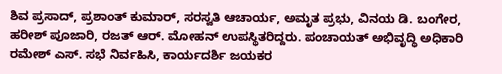ಶಿವ ಪ್ರಸಾದ್, ಪ್ರಶಾಂತ್ ಕುಮಾರ್, ಸರಸ್ವತಿ ಆಚಾರ್ಯ, ಅಮೃತ ಪ್ರಭು, ವಿನಯ ಡಿ. ಬಂಗೇರ, ಹರೀಶ್ ಪೂಜಾರಿ, ರಜತ್ ಆರ್. ಮೋಹನ್ ಉಪಸ್ಥಿತರಿದ್ದರು. ಪಂಚಾಯತ್ ಅಭಿವೃದ್ಧಿ ಅಧಿಕಾರಿ ರಮೇಶ್ ಎಸ್. ಸಭೆ ನಿರ್ವಹಿಸಿ, ಕಾರ್ಯದರ್ಶಿ ಜಯಕರ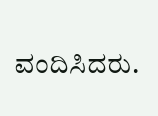ವಂದಿಸಿದರು.